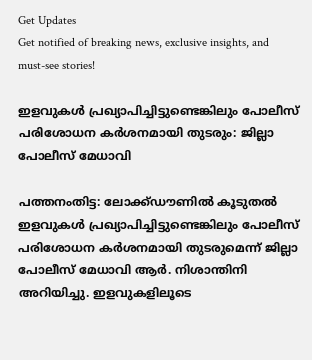Get Updates
Get notified of breaking news, exclusive insights, and must-see stories!

ഇളവുകള്‍ പ്രഖ്യാപിച്ചിട്ടുണ്ടെങ്കിലും പോലീസ് പരിശോധന കര്‍ശനമായി തുടരും: ജില്ലാ പോലീസ് മേധാവി

പത്തനംതിട്ട: ലോക്ക്ഡൗണില്‍ കൂടുതല്‍ ഇളവുകള്‍ പ്രഖ്യാപിച്ചിട്ടുണ്ടെങ്കിലും പോലീസ് പരിശോധന കര്‍ശനമായി തുടരുമെന്ന് ജില്ലാ പോലീസ് മേധാവി ആര്‍. നിശാന്തിനി അറിയിച്ചു. ഇളവുകളിലൂടെ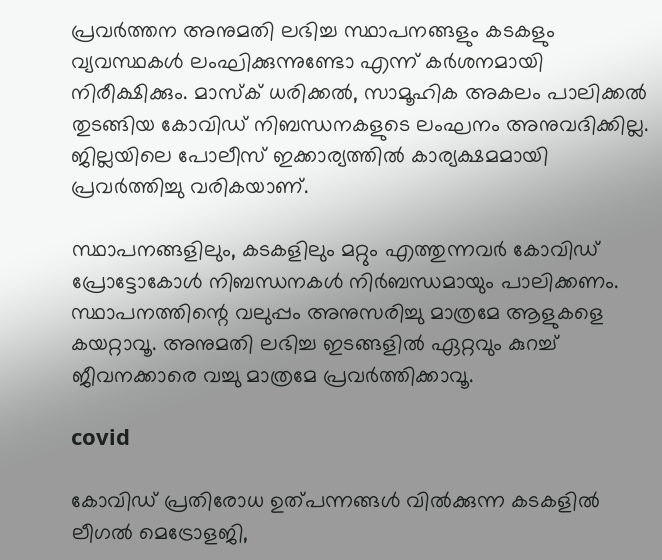പ്രവര്‍ത്തന അനുമതി ലഭിച്ച സ്ഥാപനങ്ങളും കടകളും വ്യവസ്ഥകള്‍ ലംഘിക്കുന്നുണ്ടോ എന്ന് കര്‍ശനമായി നിരീക്ഷിക്കും. മാസ്‌ക് ധരിക്കല്‍, സാമൂഹിക അകലം പാലിക്കല്‍ തുടങ്ങിയ കോവിഡ് നിബന്ധനകളുടെ ലംഘനം അനുവദിക്കില്ല. ജില്ലയിലെ പോലീസ് ഇക്കാര്യത്തില്‍ കാര്യക്ഷമമായി പ്രവര്‍ത്തിച്ചു വരികയാണ്.

സ്ഥാപനങ്ങളിലും, കടകളിലും മറ്റും എത്തുന്നവര്‍ കോവിഡ് പ്രോട്ടോകോള്‍ നിബന്ധനകള്‍ നിര്‍ബന്ധമായും പാലിക്കണം. സ്ഥാപനത്തിന്റെ വലുപ്പം അനുസരിച്ചു മാത്രമേ ആളുകളെ കയറ്റാവൂ. അനുമതി ലഭിച്ച ഇടങ്ങളില്‍ ഏറ്റവും കുറച്ച് ജീവനക്കാരെ വച്ചു മാത്രമേ പ്രവര്‍ത്തിക്കാവൂ.

covid

കോവിഡ് പ്രതിരോധ ഉത്പന്നങ്ങള്‍ വില്‍ക്കുന്ന കടകളില്‍ ലീഗല്‍ മെട്രോളജി,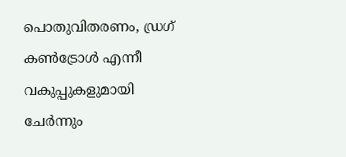പൊതുവിതരണം, ഡ്രഗ് കണ്‍ട്രോള്‍ എന്നീ വകുപ്പുകളുമായി ചേര്‍ന്നും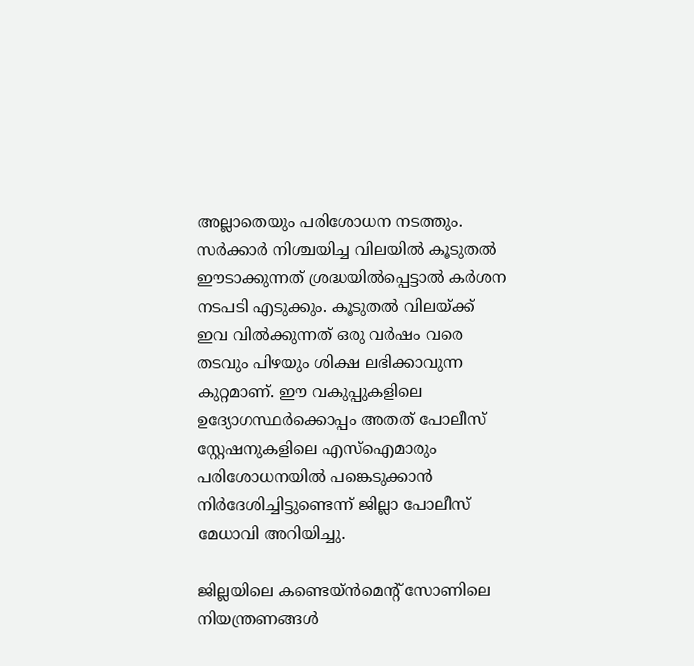അല്ലാതെയും പരിശോധന നടത്തും. സര്‍ക്കാര്‍ നിശ്ചയിച്ച വിലയില്‍ കൂടുതല്‍ ഈടാക്കുന്നത് ശ്രദ്ധയില്‍പ്പെട്ടാല്‍ കര്‍ശന നടപടി എടുക്കും. കൂടുതല്‍ വിലയ്ക്ക് ഇവ വില്‍ക്കുന്നത് ഒരു വര്‍ഷം വരെ തടവും പിഴയും ശിക്ഷ ലഭിക്കാവുന്ന കുറ്റമാണ്. ഈ വകുപ്പുകളിലെ ഉദ്യോഗസ്ഥര്‍ക്കൊപ്പം അതത് പോലീസ് സ്റ്റേഷനുകളിലെ എസ്ഐമാരും പരിശോധനയില്‍ പങ്കെടുക്കാന്‍ നിര്‍ദേശിച്ചിട്ടുണ്ടെന്ന് ജില്ലാ പോലീസ് മേധാവി അറിയിച്ചു.

ജില്ലയിലെ കണ്ടെയ്ന്‍മെന്റ് സോണിലെ നിയന്ത്രണങ്ങള്‍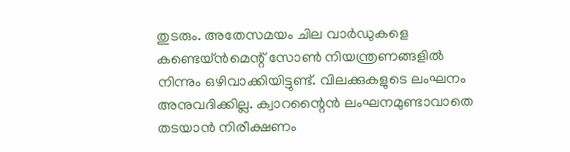തുടരും. അതേസമയം ചില വാര്‍ഡുകളെ കണ്ടെയ്ന്‍മെന്റ് സോണ്‍ നിയന്ത്രണങ്ങളില്‍ നിന്നും ഒഴിവാക്കിയിട്ടുണ്ട്. വിലക്കുകളുടെ ലംഘനം അനുവദിക്കില്ല. ക്വാറന്റൈന്‍ ലംഘനമുണ്ടാവാതെ തടയാന്‍ നിരീക്ഷണം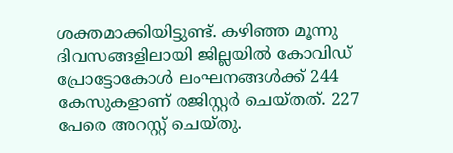ശക്തമാക്കിയിട്ടുണ്ട്. കഴിഞ്ഞ മൂന്നു ദിവസങ്ങളിലായി ജില്ലയില്‍ കോവിഡ് പ്രോട്ടോകോള്‍ ലംഘനങ്ങള്‍ക്ക് 244 കേസുകളാണ് രജിസ്റ്റര്‍ ചെയ്തത്. 227 പേരെ അറസ്റ്റ് ചെയ്തു.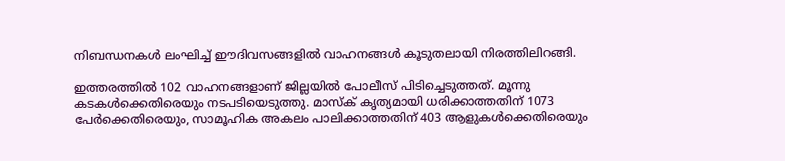നിബന്ധനകള്‍ ലംഘിച്ച് ഈദിവസങ്ങളില്‍ വാഹനങ്ങള്‍ കൂടുതലായി നിരത്തിലിറങ്ങി.

ഇത്തരത്തില്‍ 102 വാഹനങ്ങളാണ് ജില്ലയില്‍ പോലീസ് പിടിച്ചെടുത്തത്. മൂന്നു കടകള്‍ക്കെതിരെയും നടപടിയെടുത്തു. മാസ്‌ക് കൃത്യമായി ധരിക്കാത്തതിന് 1073 പേര്‍ക്കെതിരെയും, സാമൂഹിക അകലം പാലിക്കാത്തതിന് 403 ആളുകള്‍ക്കെതിരെയും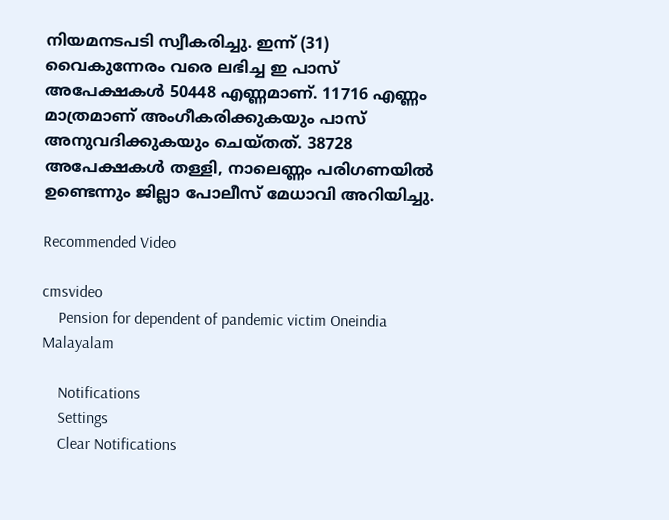നിയമനടപടി സ്വീകരിച്ചു. ഇന്ന് (31) വൈകുന്നേരം വരെ ലഭിച്ച ഇ പാസ് അപേക്ഷകള്‍ 50448 എണ്ണമാണ്. 11716 എണ്ണം മാത്രമാണ് അംഗീകരിക്കുകയും പാസ് അനുവദിക്കുകയും ചെയ്തത്. 38728 അപേക്ഷകള്‍ തള്ളി, നാലെണ്ണം പരിഗണയില്‍ ഉണ്ടെന്നും ജില്ലാ പോലീസ് മേധാവി അറിയിച്ചു.

Recommended Video

cmsvideo
    Pension for dependent of pandemic victim Oneindia Malayalam

    Notifications
    Settings
    Clear Notifications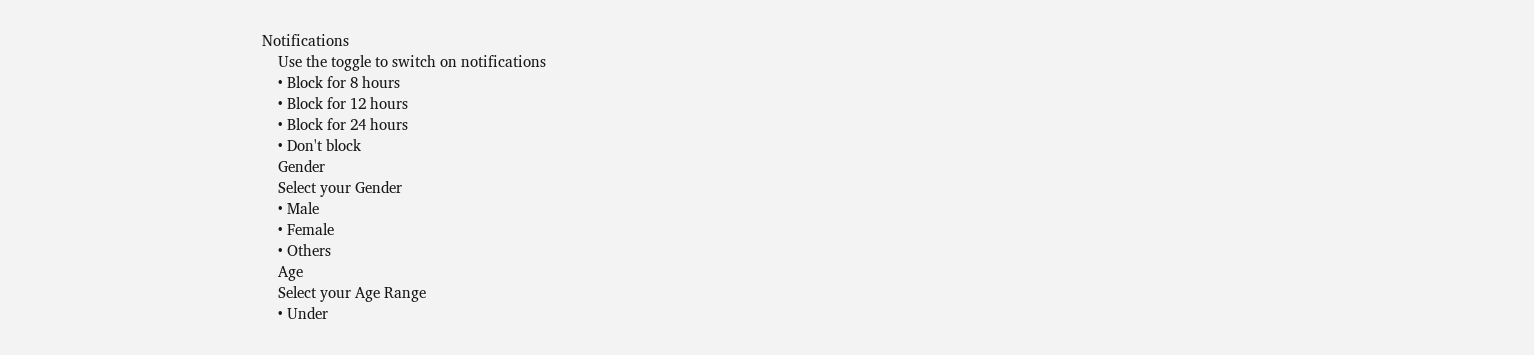Notifications
    Use the toggle to switch on notifications
    • Block for 8 hours
    • Block for 12 hours
    • Block for 24 hours
    • Don't block
    Gender
    Select your Gender
    • Male
    • Female
    • Others
    Age
    Select your Age Range
    • Under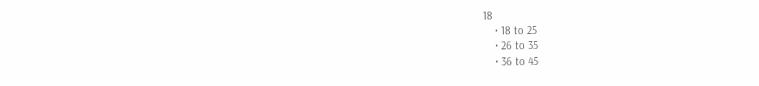18
    • 18 to 25
    • 26 to 35
    • 36 to 45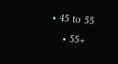• 45 to 55
    • 55+